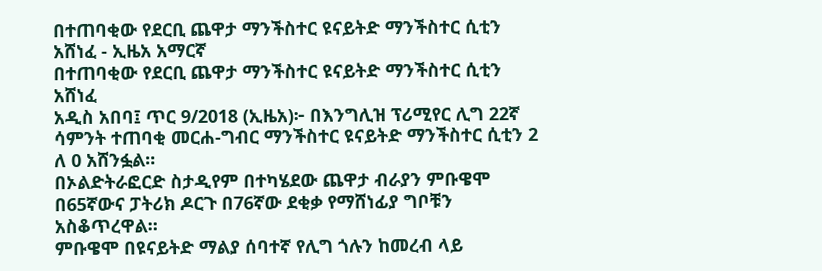በተጠባቂው የደርቢ ጨዋታ ማንችስተር ዩናይትድ ማንችስተር ሲቲን አሸነፈ - ኢዜአ አማርኛ
በተጠባቂው የደርቢ ጨዋታ ማንችስተር ዩናይትድ ማንችስተር ሲቲን አሸነፈ
አዲስ አበባ፤ ጥር 9/2018 (ኢዜአ)፦ በእንግሊዝ ፕሪሚየር ሊግ 22ኛ ሳምንት ተጠባቂ መርሐ-ግብር ማንችስተር ዩናይትድ ማንችስተር ሲቲን 2 ለ 0 አሸንፏል።
በኦልድትራፎርድ ስታዲየም በተካሄደው ጨዋታ ብራያን ምቡዌሞ በ65ኛውና ፓትሪክ ዶርጉ በ76ኛው ደቂቃ የማሸነፊያ ግቦቹን አስቆጥረዋል።
ምቡዌሞ በዩናይትድ ማልያ ሰባተኛ የሊግ ጎሉን ከመረብ ላይ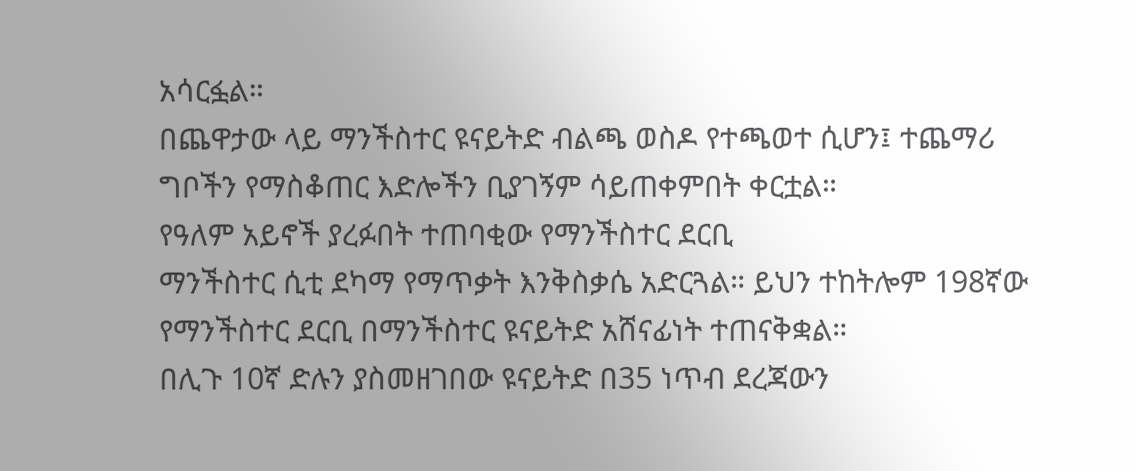አሳርፏል።
በጨዋታው ላይ ማንችስተር ዩናይትድ ብልጫ ወስዶ የተጫወተ ሲሆን፤ ተጨማሪ ግቦችን የማስቆጠር እድሎችን ቢያገኝም ሳይጠቀምበት ቀርቷል።
የዓለም አይኖች ያረፉበት ተጠባቂው የማንችስተር ደርቢ
ማንችስተር ሲቲ ደካማ የማጥቃት እንቅስቃሴ አድርጓል። ይህን ተከትሎም 198ኛው የማንችስተር ደርቢ በማንችስተር ዩናይትድ አሸናፊነት ተጠናቅቋል።
በሊጉ 10ኛ ድሉን ያስመዘገበው ዩናይትድ በ35 ነጥብ ደረጃውን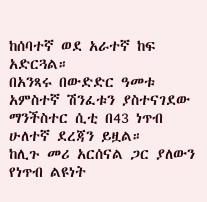ከሰባተኛ ወደ አራተኛ ከፍ አድርጓል።
በአንጻሩ በውድድር ዓመቱ አምስተኛ ሽንፈቱን ያስተናገደው ማንችስተር ሲቲ በ43 ነጥብ ሁለተኛ ደረጃን ይዟል።
ከሊጉ መሪ አርሰናል ጋር ያለውን የነጥብ ልዩነት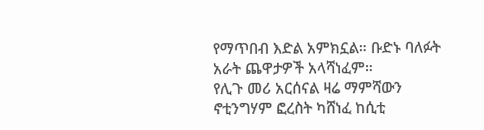የማጥበብ እድል አምክኗል። ቡድኑ ባለፉት አራት ጨዋታዎች አላሻነፈም።
የሊጉ መሪ አርሰናል ዛሬ ማምሻውን ኖቲንግሃም ፎረስት ካሸነፈ ከሲቲ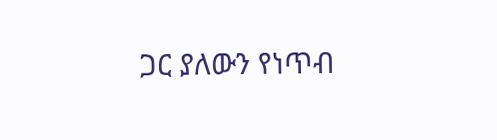ጋር ያለውን የነጥብ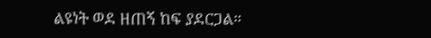ልዩነት ወደ ዘጠኝ ከፍ ያደርጋል።